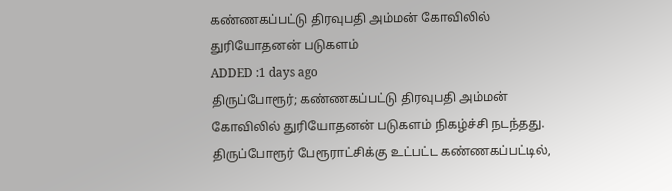கண்ணகப்பட்டு திரவுபதி அம்மன் கோவிலில் துரியோதனன் படுகளம்
ADDED :1 days ago
திருப்போரூர்; கண்ணகப்பட்டு திரவுபதி அம்மன் கோவிலில் துரியோதனன் படுகளம் நிகழ்ச்சி நடந்தது. திருப்போரூர் பேரூராட்சிக்கு உட்பட்ட கண்ணகப்பட்டில்,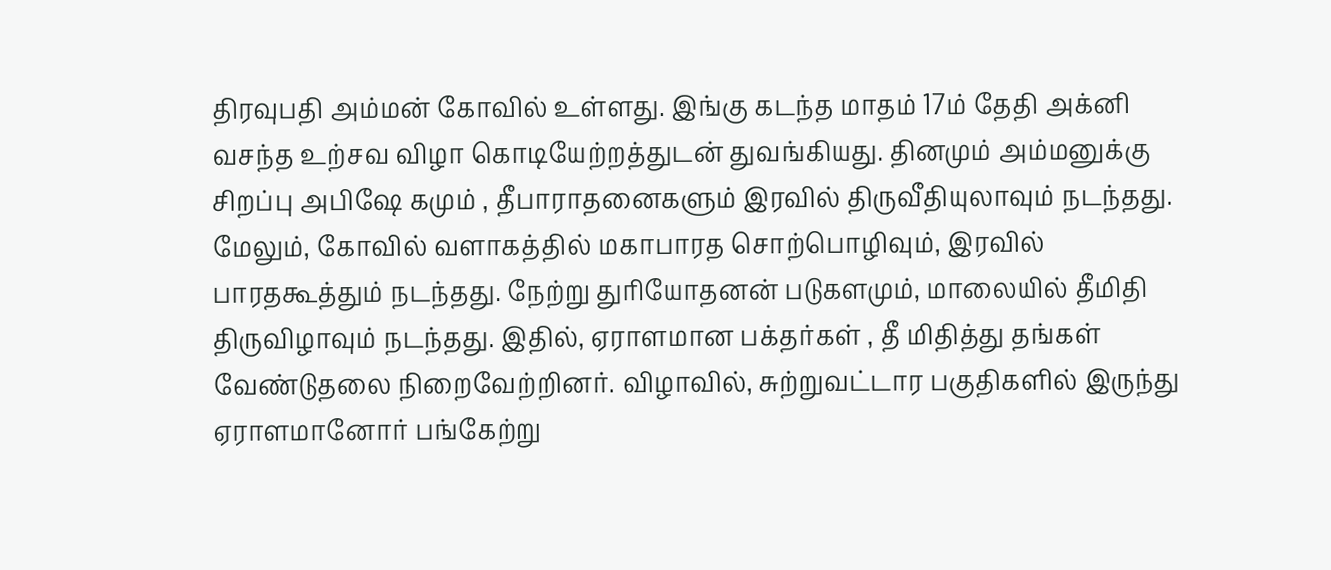திரவுபதி அம்மன் கோவில் உள்ளது. இங்கு கடந்த மாதம் 17ம் தேதி அக்னி வசந்த உற்சவ விழா கொடியேற்றத்துடன் துவங்கியது. தினமும் அம்மனுக்கு சிறப்பு அபிஷே கமும் , தீபாராதனைகளும் இரவில் திருவீதியுலாவும் நடந்தது. மேலும், கோவில் வளாகத்தில் மகாபாரத சொற்பொழிவும், இரவில் பாரதகூத்தும் நடந்தது. நேற்று துரியோதனன் படுகளமும், மாலையில் தீமிதி திருவிழாவும் நடந்தது. இதில், ஏராளமான பக்தர்கள் , தீ மிதித்து தங்கள் வேண்டுதலை நிறைவேற்றினர். விழாவில், சுற்றுவட்டார பகுதிகளில் இருந்து ஏராளமானோர் பங்கேற்று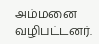அம்மனை வழிபட்டனர்.